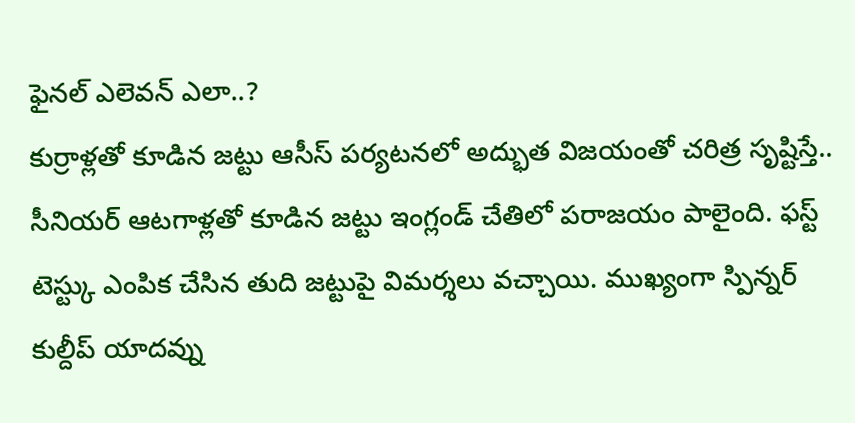ఫైనల్ ఎలెవన్ ఎలా..?
కుర్రాళ్లతో కూడిన జట్టు ఆసీస్ పర్యటనలో అద్భుత విజయంతో చరిత్ర సృష్టిస్తే.. సీనియర్ ఆటగాళ్లతో కూడిన జట్టు ఇంగ్లండ్ చేతిలో పరాజయం పాలైంది. ఫస్ట్ టెస్ట్కు ఎంపిక చేసిన తుది జట్టుపై విమర్శలు వచ్చాయి. ముఖ్యంగా స్పిన్నర్ కుల్దీప్ యాదవ్ను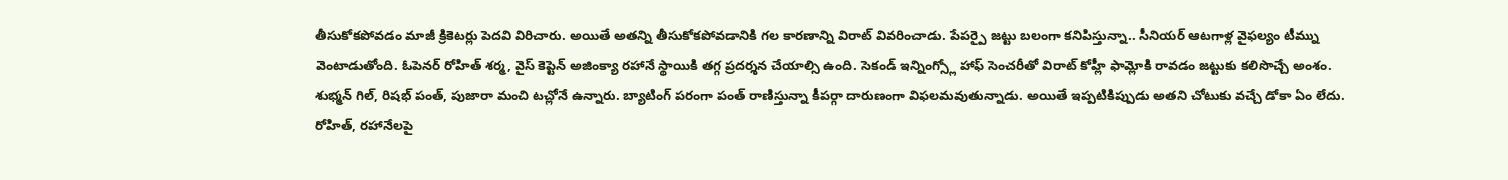తీసుకోకపోవడం మాజీ క్రికెటర్లు పెదవి విరిచారు. అయితే అతన్ని తీసుకోకపోవడానికి గల కారణాన్ని విరాట్ వివరించాడు. పేపర్పై జట్టు బలంగా కనిపిస్తున్నా.. సీనియర్ ఆటగాళ్ల వైఫల్యం టీమ్ను వెంటాడుతోంది. ఓపెనర్ రోహిత్ శర్మ, వైస్ కెప్టెన్ అజింక్యా రహానే స్థాయికి తగ్గ ప్రదర్శన చేయాల్సి ఉంది. సెకండ్ ఇన్నింగ్స్లో హాఫ్ సెంచరీతో విరాట్ కోహ్లీ ఫామ్లోకి రావడం జట్టుకు కలిసొచ్చే అంశం. శుభ్మన్ గిల్, రిషభ్ పంత్, పుజారా మంచి టచ్లోనే ఉన్నారు. బ్యాటింగ్ పరంగా పంత్ రాణిస్తున్నా కీపర్గా దారుణంగా విఫలమవుతున్నాడు. అయితే ఇప్పటికిప్పుడు అతని చోటుకు వచ్చే డోకా ఏం లేదు. రోహిత్, రహానేలపై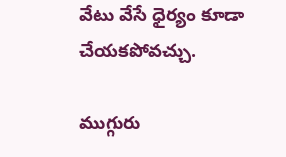వేటు వేసే ధైర్యం కూడా చేయకపోవచ్చు.

ముగ్గురు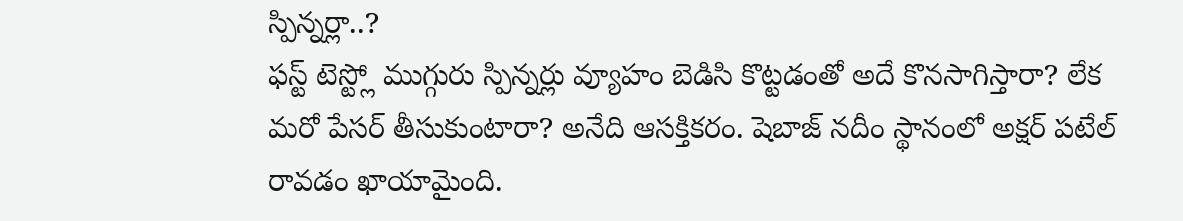స్పిన్నర్లా..?
ఫస్ట్ టెస్ట్లో ముగ్గురు స్పిన్నర్లు వ్యూహం బెడిసి కొట్టడంతో అదే కొనసాగిస్తారా? లేక మరో పేసర్ తీసుకుంటారా? అనేది ఆసక్తికరం. షెబాజ్ నదీం స్థానంలో అక్షర్ పటేల్ రావడం ఖాయామైంది.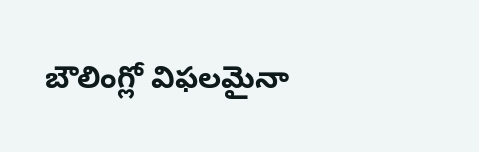బౌలింగ్లో విఫలమైనా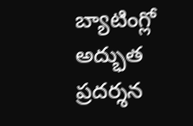బ్యాటింగ్లో అద్భుత ప్రదర్శన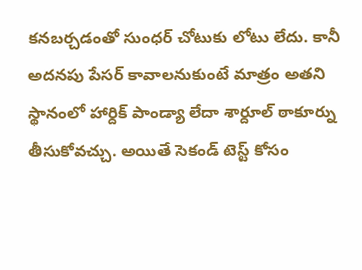కనబర్చడంతో సుంధర్ చోటుకు లోటు లేదు. కానీ అదనపు పేసర్ కావాలనుకుంటే మాత్రం అతని స్థానంలో హార్దిక్ పాండ్యా లేదా శార్దూల్ ఠాకూర్ను తీసుకోవచ్చు. అయితే సెకండ్ టెస్ట్ కోసం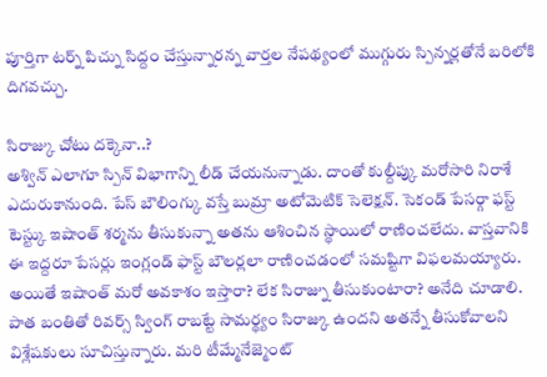పూర్తిగా టర్న్ పిచ్ను సిద్దం చేస్తున్నారన్న వార్తల నేపథ్యంలో ముగ్గురు స్పిన్నర్లతోనే బరిలోకి దిగవచ్చు.

సిరాజ్కు చోటు దక్కెనా..?
అశ్విన్ ఎలాగూ స్పిన్ విభాగాన్ని లీడ్ చేయనున్నాడు. దాంతో కుల్దీప్కు మరోసారి నిరాశే ఎదురుకానుంది. పేస్ బౌలింగ్కు వస్తే బుమ్రా అటోమెటిక్ సెలెక్షన్. సెకండ్ పేసర్గా ఫస్ట్ టెస్ట్కు ఇషాంత్ శర్మను తీసుకున్నా అతను ఆశించిన స్థాయిలో రాణించలేదు. వాస్తవానికి ఈ ఇద్దరూ పేసర్లు ఇంగ్లండ్ ఫాస్ట్ బౌలర్లలా రాణించడంలో సమష్టిగా విఫలమయ్యారు. అయితే ఇషాంత్ మరో అవకాశం ఇస్తారా? లేక సిరాజ్ను తీసుకుంటారా? అనేది చూడాలి. పాత బంతితో రివర్స్ స్వింగ్ రాబట్టే సామర్థ్యం సిరాజ్కు ఉందని అతన్నే తీసుకోవాలని విశ్లేషకులు సూచిస్తున్నారు. మరి టీమ్మేనేజ్మెంట్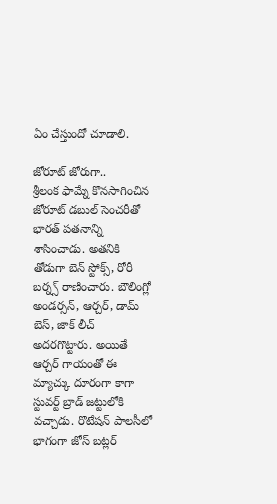ఏం చేస్తుందో చూడాలి.

జోరూట్ జోరుగా..
శ్రీలంక ఫామ్నే కొనసాగించిన జోరూట్ డబుల్ సెంచరీతో భారత్ పతనాన్ని శాసించాడు. అతనికి తోడుగా బెన్ స్టోక్స్, రోరీ బర్న్స్ రాణించారు. బౌలింగ్లో అండర్సన్, ఆర్చర్, డామ్ బెస్, జాక్ లీచ్ అదరగొట్టారు. అయితే ఆర్చర్ గాయంతో ఈ మ్యాచ్కు దూరంగా కాగా స్టువర్ట్ బ్రాడ్ జట్టులోకి వచ్చాడు. రొటేషన్ పాలసీలో భాగంగా జోస్ బట్లర్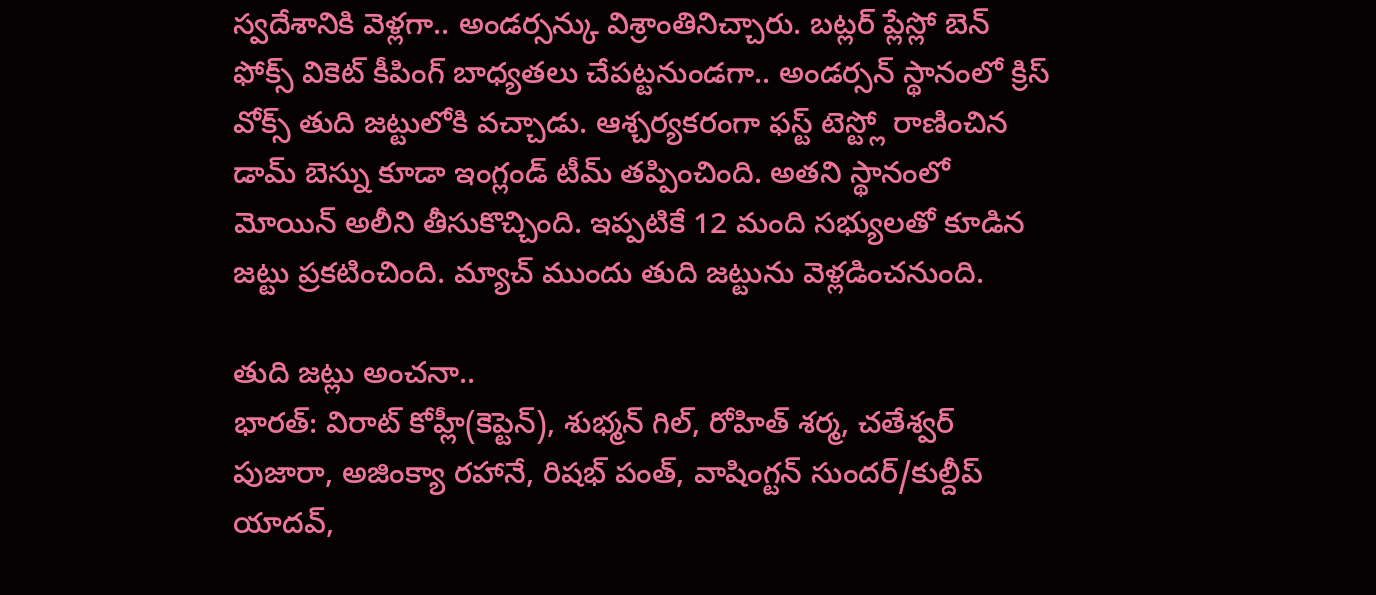స్వదేశానికి వెళ్లగా.. అండర్సన్కు విశ్రాంతినిచ్చారు. బట్లర్ ప్లేస్లో బెన్ ఫోక్స్ వికెట్ కీపింగ్ బాధ్యతలు చేపట్టనుండగా.. అండర్సన్ స్థానంలో క్రిస్ వోక్స్ తుది జట్టులోకి వచ్చాడు. ఆశ్చర్యకరంగా ఫస్ట్ టెస్ట్లో రాణించిన డామ్ బెస్ను కూడా ఇంగ్లండ్ టీమ్ తప్పించింది. అతని స్థానంలో మోయిన్ అలీని తీసుకొచ్చింది. ఇప్పటికే 12 మంది సభ్యులతో కూడిన జట్టు ప్రకటించింది. మ్యాచ్ ముందు తుది జట్టును వెళ్లడించనుంది.

తుది జట్లు అంచనా..
భారత్: విరాట్ కోహ్లీ(కెప్టెన్), శుభ్మన్ గిల్, రోహిత్ శర్మ, చతేశ్వర్ పుజారా, అజింక్యా రహానే, రిషభ్ పంత్, వాషింగ్టన్ సుందర్/కుల్దీప్ యాదవ్,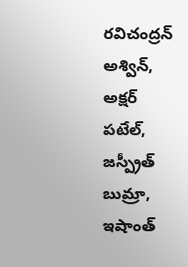రవిచంద్రన్ అశ్విన్, అక్షర్ పటేల్, జస్ప్రీత్ బుమ్రా, ఇషాంత్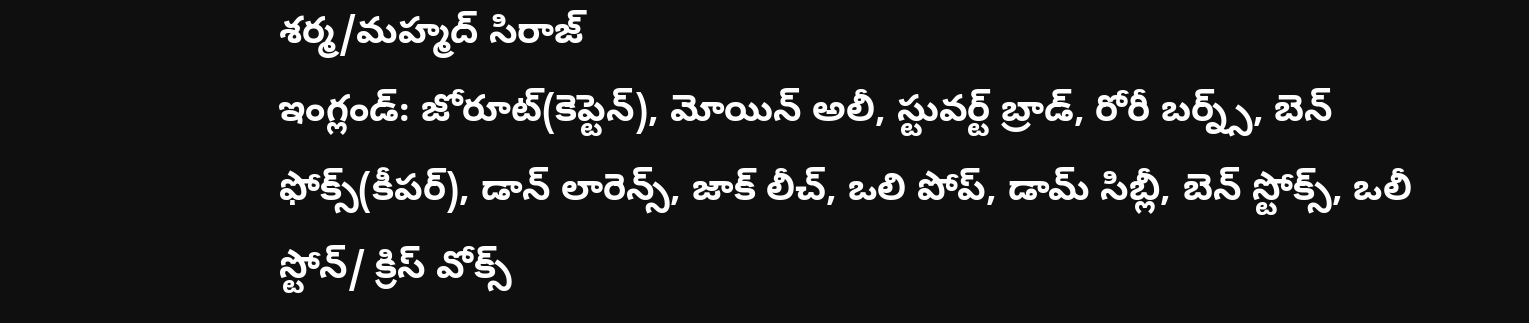శర్మ/మహ్మద్ సిరాజ్
ఇంగ్లండ్: జోరూట్(కెప్టెన్), మోయిన్ అలీ, స్టువర్ట్ బ్రాడ్, రోరీ బర్న్స్, బెన్ ఫోక్స్(కీపర్), డాన్ లారెన్స్, జాక్ లీచ్, ఒలి పోప్, డామ్ సిబ్లీ, బెన్ స్టోక్స్, ఒలీ స్టోన్/ క్రిస్ వోక్స్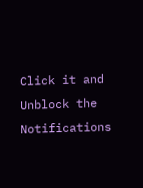Click it and Unblock the Notifications